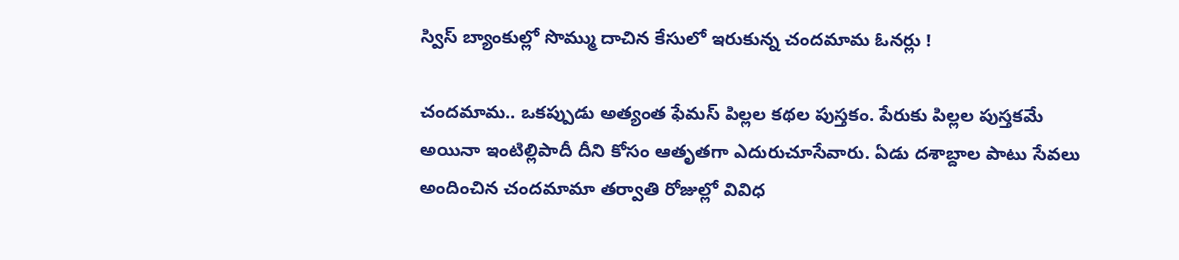స్విస్ బ్యాంకుల్లో సొమ్ము దాచిన కేసులో ఇరుకున్న చందమామ ఓనర్లు !

చందమామ.. ఒకప్పుడు అత్యంత ఫేమస్ పిల్లల కథల పుస్తకం. పేరుకు పిల్లల పుస్తకమే అయినా ఇంటిల్లిపాదీ దీని కోసం ఆతృతగా ఎదురుచూసేవారు. ఏడు దశాబ్దాల పాటు సేవలు అందించిన చందమామా తర్వాతి రోజుల్లో వివిధ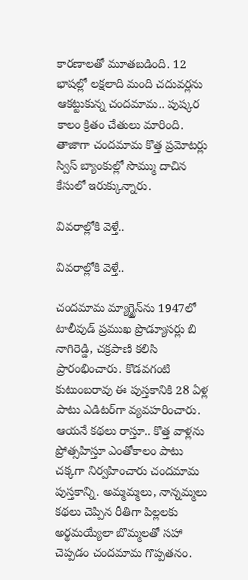కారణాలతో మూతబడింది. 12 భాషల్లో లక్షలాది మంది చదువర్లను ఆకట్టుకున్న చందమామ.. పుష్కర కాలం క్రితం చేతులు మారింది. తాజాగా చందమామ కొత్త ప్రమోటర్లు స్విస్ బ్యాంకుల్లో సొమ్ము దాచిన కేసులో ఇరుక్కున్నారు.

వివరాల్లోకి వెళ్తే..

వివరాల్లోకి వెళ్తే..

చందమామ మ్యాగ్జైన్‌ను 1947లో టాలీవుడ్ ప్రముఖ ప్రొడ్యూసర్లు బి నాగిరెడ్డి, చక్రపాణి కలిసి ప్రారంభించారు. కొడవగంటి కుటుంబరావు ఈ పుస్తకానికి 28 ఏళ్ల పాటు ఎడిటర్‌గా వ్యవహరించారు. ఆయనే కథలు రాస్తూ.. కొత్త వాళ్లను ప్రోత్సహిస్తూ ఎంతోకాలం పాటు చక్కగా నిర్వహించారు చందమామ పుస్తకాన్ని. అమ్మమ్మలు, నాన్నమ్మలు కథలు చెప్పిన రీతిగా పిల్లలకు అర్థమయ్యేలా బొమ్మలతో సహా చెప్పడం చందమామ గొప్పతనం.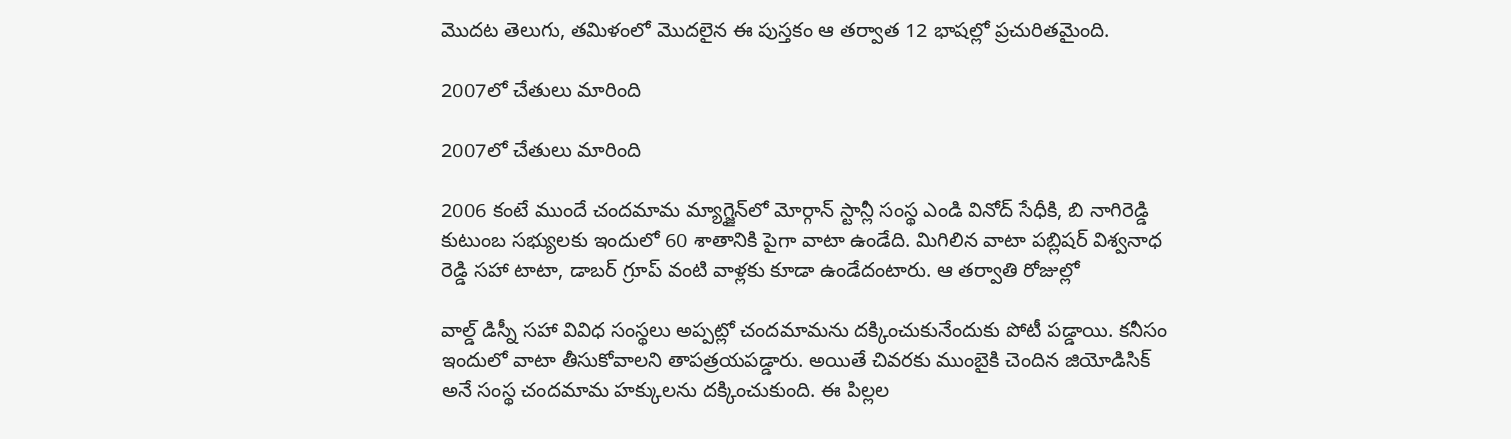మొదట తెలుగు, తమిళంలో మొదలైన ఈ పుస్తకం ఆ తర్వాత 12 భాషల్లో ప్రచురితమైంది.

2007లో చేతులు మారింది

2007లో చేతులు మారింది

2006 కంటే ముందే చందమామ మ్యాగ్జైన్‌లో మోర్గాన్ స్టాన్లీ సంస్థ ఎండి వినోద్ సేధీకి, బి నాగిరెడ్డి కుటుంబ సభ్యులకు ఇందులో 60 శాతానికి పైగా వాటా ఉండేది. మిగిలిన వాటా పబ్లిషర్ విశ్వనాధ రెడ్డి సహా టాటా, డాబర్ గ్రూప్ వంటి వాళ్లకు కూడా ఉండేదంటారు. ఆ తర్వాతి రోజుల్లో

వాల్డ్ డిస్నీ సహా వివిధ సంస్థలు అప్పట్లో చందమామను దక్కించుకునేందుకు పోటీ పడ్డాయి. కనీసం ఇందులో వాటా తీసుకోవాలని తాపత్రయపడ్డారు. అయితే చివరకు ముంబైకి చెందిన జియోడిసిక్ అనే సంస్థ చందమామ హక్కులను దక్కించుకుంది. ఈ పిల్లల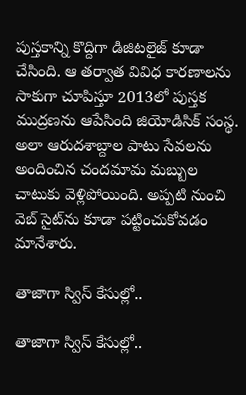పుస్తకాన్ని కొద్దిగా డిజిటలైజ్ కూడా చేసింది. ఆ తర్వాత వివిధ కారణాలను సాకుగా చూపిస్తూ 2013లో పుస్తక ముద్రణను ఆపేసింది జియోడిసిక్ సంస్థ. అలా ఆరుదశాబ్దాల పాటు సేవలను అందించిన చందమామ మబ్బుల చాటుకు వెళ్లిపోయింది. అప్పటి నుంచి వెబ్ సైట్‌ను కూడా పట్టించుకోవడం మానేశారు.

తాజాగా స్విస్ కేసుల్లో..

తాజాగా స్విస్ కేసుల్లో..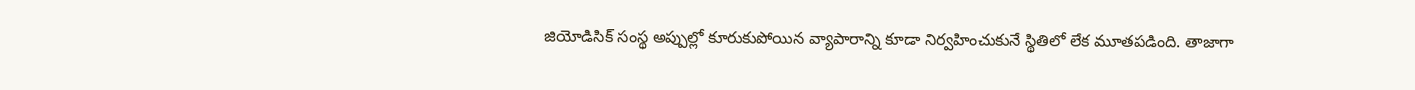జియోడిసిక్ సంస్థ అప్పుల్లో కూరుకుపోయిన వ్యాపారాన్ని కూడా నిర్వహించుకునే స్థితిలో లేక మూతపడింది. తాజాగా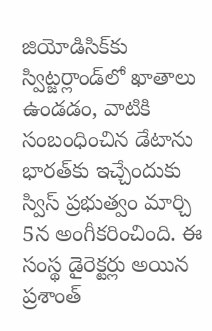జియోడిసిక్‌కు స్విట్జర్లాండ్‌లో ఖాతాలు ఉండడం, వాటికి సంబంధించిన డేటాను భారత్‌కు ఇచ్చేందుకు స్విస్ ప్రభుత్వం మార్చి 5న అంగీకరించింది. ఈ సంస్థ డైరెక్టర్లు అయిన ప్రశాంత్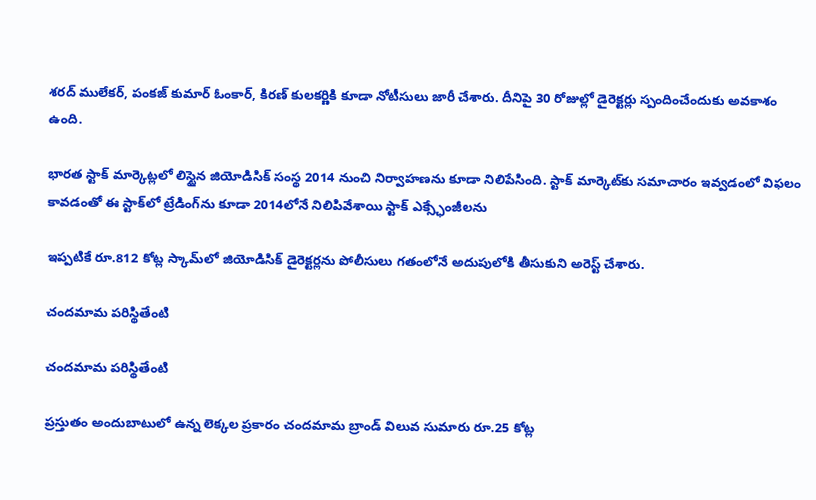శరద్ ములేకర్, పంకజ్ కుమార్ ఓంకార్, కిరణ్ కులకర్ణికి కూడా నోటీసులు జారీ చేశారు. దీనిపై 30 రోజుల్లో డైరెక్టర్లు స్పందించేందుకు అవకాశం ఉంది.

భారత స్టాక్ మార్కెట్లలో లిస్టైన జియోడిసిక్ సంస్థ 2014 నుంచి నిర్వాహణను కూడా నిలిపేసింది. స్టాక్ మార్కెట్‌కు సమాచారం ఇవ్వడంలో విఫలం కావడంతో ఈ స్టాక్‌లో ట్రేడింగ్‌ను కూడా 2014లోనే నిలిపివేశాయి స్టాక్ ఎక్స్ఛేంజీలను

ఇప్పటికే రూ.812 కోట్ల స్కామ్‌లో జియోడిసిక్ డైరెక్టర్లను పోలీసులు గతంలోనే అదుపులోకి తీసుకుని అరెస్ట్ చేశారు.

చందమామ పరిస్థితేంటి

చందమామ పరిస్థితేంటి

ప్రస్తుతం అందుబాటులో ఉన్న లెక్కల ప్రకారం చందమామ బ్రాండ్ విలువ సుమారు రూ.25 కోట్ల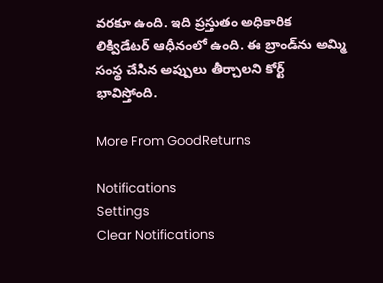వరకూ ఉంది. ఇది ప్రస్తుతం అధికారిక లిక్విడేటర్‌ ఆధీనంలో ఉంది. ఈ బ్రాండ్‌ను అమ్మి సంస్థ చేసిన అప్పులు తీర్చాలని కోర్ట్ భావిస్తోంది.

More From GoodReturns

Notifications
Settings
Clear Notifications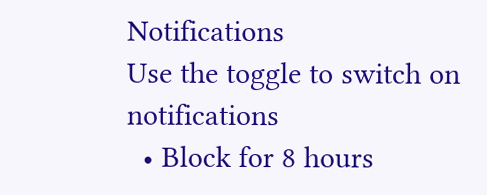Notifications
Use the toggle to switch on notifications
  • Block for 8 hours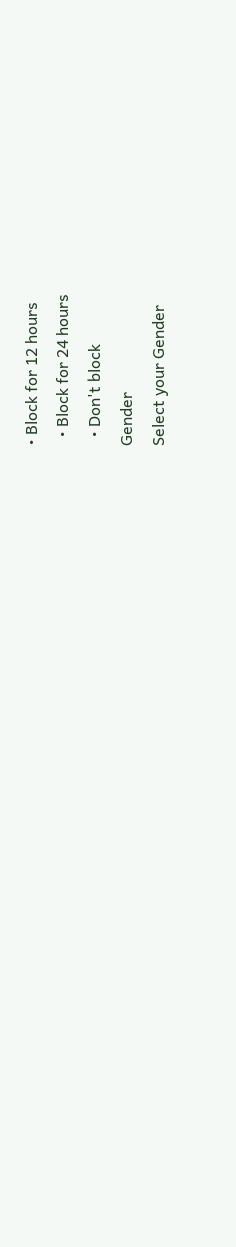• Block for 12 hours
  • Block for 24 hours
  • Don't block
Gender
Select your Gender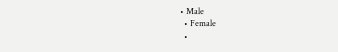• Male
  • Female
  •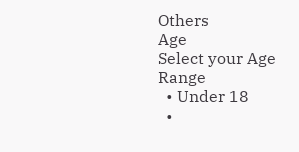Others
Age
Select your Age Range
  • Under 18
  •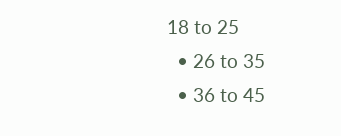18 to 25
  • 26 to 35
  • 36 to 45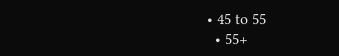• 45 to 55
  • 55+